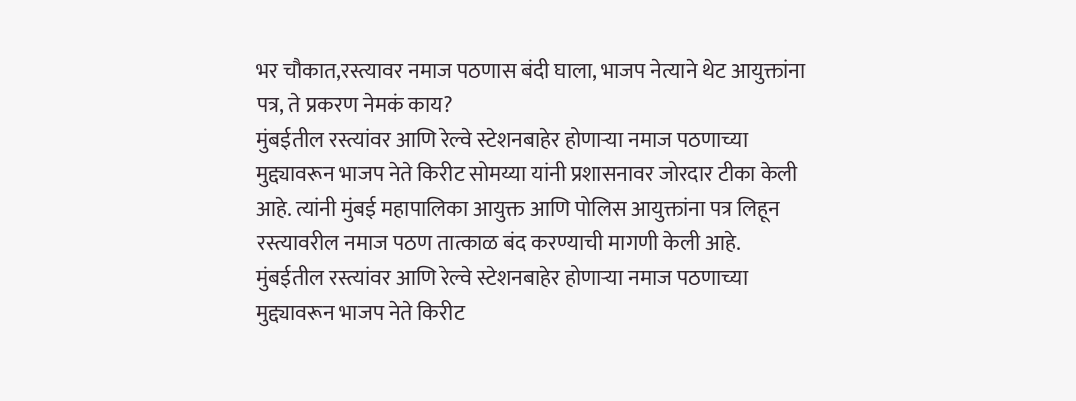भर चौकात,रस्त्यावर नमाज पठणास बंदी घाला, भाजप नेत्याने थेट आयुक्तांना पत्र, ते प्रकरण नेमकं काय?
मुंबईतील रस्त्यांवर आणि रेल्वे स्टेशनबाहेर होणाऱ्या नमाज पठणाच्या मुद्द्यावरून भाजप नेते किरीट सोमय्या यांनी प्रशासनावर जोरदार टीका केली आहे. त्यांनी मुंबई महापालिका आयुक्त आणि पोलिस आयुक्तांना पत्र लिहून रस्त्यावरील नमाज पठण तात्काळ बंद करण्याची मागणी केली आहे.
मुंबईतील रस्त्यांवर आणि रेल्वे स्टेशनबाहेर होणाऱ्या नमाज पठणाच्या मुद्द्यावरून भाजप नेते किरीट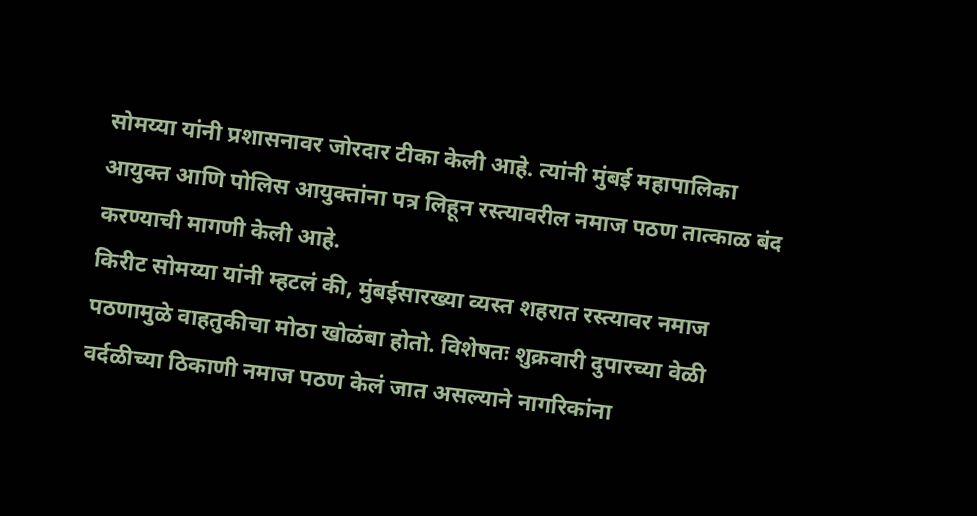सोमय्या यांनी प्रशासनावर जोरदार टीका केली आहे. त्यांनी मुंबई महापालिका आयुक्त आणि पोलिस आयुक्तांना पत्र लिहून रस्त्यावरील नमाज पठण तात्काळ बंद करण्याची मागणी केली आहे.
किरीट सोमय्या यांनी म्हटलं की, मुंबईसारख्या व्यस्त शहरात रस्त्यावर नमाज पठणामुळे वाहतुकीचा मोठा खोळंबा होतो. विशेषतः शुक्रवारी दुपारच्या वेळी वर्दळीच्या ठिकाणी नमाज पठण केलं जात असल्याने नागरिकांना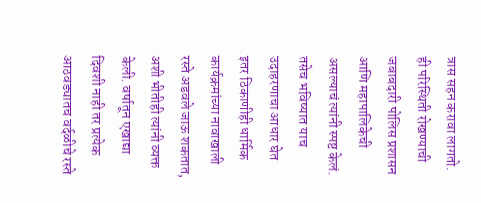त्रास सहन करावा लागतो. ही परिस्थिती रोखण्याची जबाबदारी पोलिस प्रशासन आणि महापालिकेची असल्याचं त्यांनी स्पष्ट केलं.
तसेच भविष्यात याच उदाहरणाचा आधार घेत इतर ठिकाणीही धार्मिक कार्यक्रमांच्या नावाखाली रस्ते अडवले जाऊ शकतात, अशी भीतीही त्यांनी व्यक्त केली. वर्षातून एखाद्या दिवशी नाही तर प्रत्येक आठवड्यातच वर्दळीचे रस्ते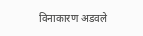विनाकारण अडवले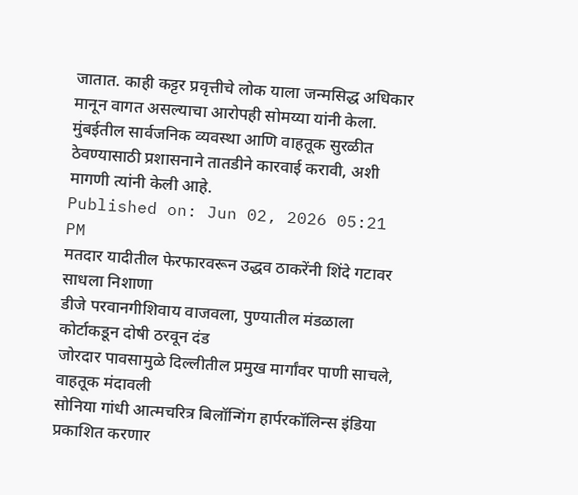जातात. काही कट्टर प्रवृत्तीचे लोक याला जन्मसिद्ध अधिकार मानून वागत असल्याचा आरोपही सोमय्या यांनी केला. मुंबईतील सार्वजनिक व्यवस्था आणि वाहतूक सुरळीत ठेवण्यासाठी प्रशासनाने तातडीने कारवाई करावी, अशी मागणी त्यांनी केली आहे.
Published on: Jun 02, 2026 05:21 PM
मतदार यादीतील फेरफारवरून उद्धव ठाकरेंनी शिंदे गटावर साधला निशाणा
डीजे परवानगीशिवाय वाजवला, पुण्यातील मंडळाला कोर्टाकडून दोषी ठरवून दंड
जोरदार पावसामुळे दिल्लीतील प्रमुख मार्गांवर पाणी साचले, वाहतूक मंदावली
सोनिया गांधी आत्मचरित्र बिलॉन्गिंग हार्परकॉलिन्स इंडिया प्रकाशित करणार